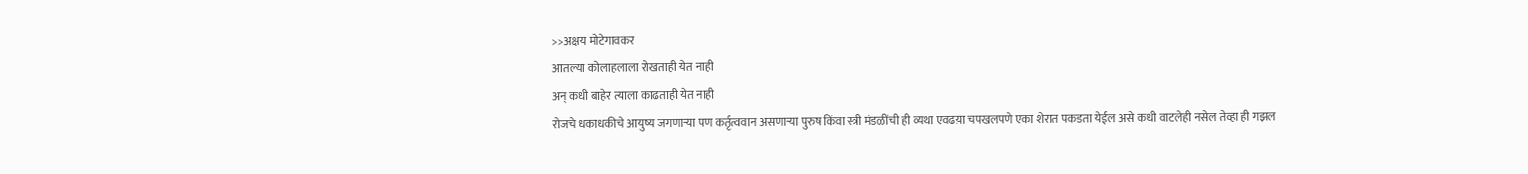>>अक्षय मोटेगावकर
आतल्या कोलाहलाला रोखताही येत नाही
अन् कधी बाहेर त्याला काढताही येत नाही
रोजचे धकाधकीचे आयुष्य जगणाऱ्या पण कर्तृत्ववान असणाऱ्या पुरुष किंवा स्त्री मंडळींची ही व्यथा एवढय़ा चपखलपणे एका शेरात पकडता येईल असे कधी वाटलेही नसेल तेव्हा ही गझल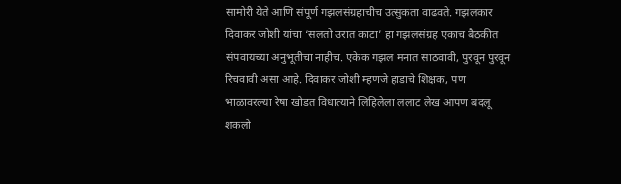सामोरी येते आणि संपूर्ण गझलसंग्रहाचीच उत्सुकता वाढवते. गझलकार दिवाकर जोशी यांचा ‘सलतो उरात काटा’ हा गझलसंग्रह एकाच बैठकीत संपवायच्या अनुभूतीचा नाहीच. एकेक गझल मनात साठवावी, पुरवून पुरवून रिचवावी असा आहे. दिवाकर जोशी म्हणजे हाडाचे शिक्षक, पण भाळावरल्या रेषा खोडत विधात्याने लिहिलेला ललाट लेख आपण बदलू शकलो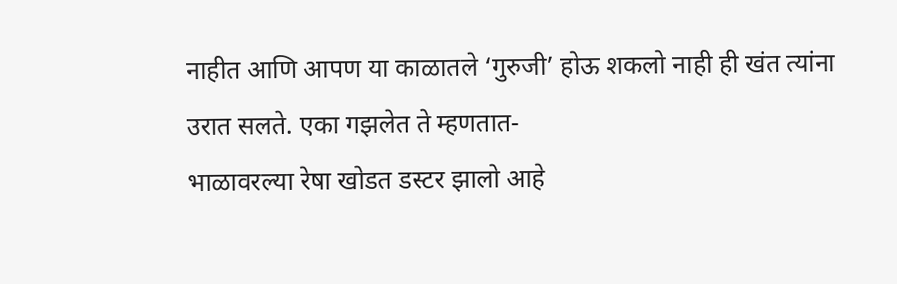नाहीत आणि आपण या काळातले ‘गुरुजी’ होऊ शकलो नाही ही खंत त्यांना उरात सलते. एका गझलेत ते म्हणतात-
भाळावरल्या रेषा खोडत डस्टर झालो आहे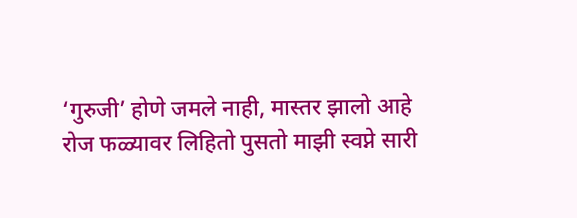‘गुरुजी’ होणे जमले नाही, मास्तर झालो आहे
रोज फळ्यावर लिहितो पुसतो माझी स्वप्ने सारी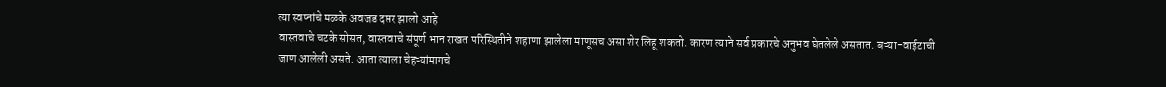त्या स्वप्नांचे मळके अवजड दप्तर झालो आहे
वास्तवाचे चटके सोसत, वास्तवाचे संपूर्ण भान राखत परिस्थितीने शहाणा झालेला माणूसच असा शेर लिहू शकतो. कारण त्याने सर्व प्रकारचे अनुभव घेतलेले असतात. बऱ्या-वाईटाची जाण आलेली असते. आता त्याला चेहऱ्यांमागचे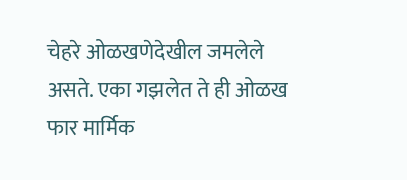चेहरे ओळखणेदेखील जमलेले असते. एका गझलेत ते ही ओळख फार मार्मिक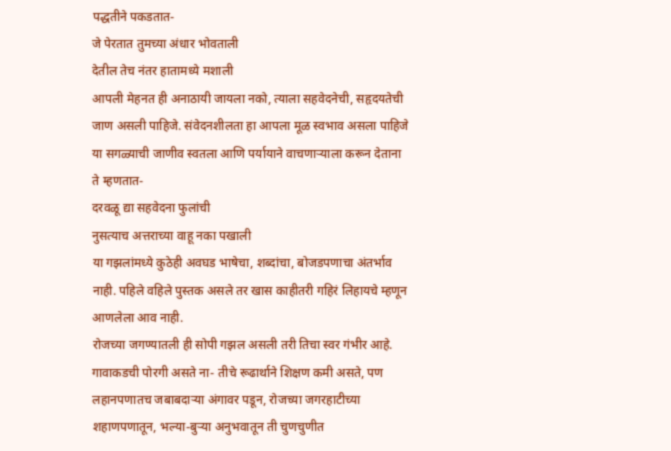पद्धतीने पकडतात-
जे पेरतात तुमच्या अंधार भोवताली
देतील तेच नंतर हातामध्ये मशाली
आपली मेहनत ही अनाठायी जायला नको, त्याला सहवेदनेची, सहृदयतेची जाण असली पाहिजे. संवेदनशीलता हा आपला मूळ स्वभाव असला पाहिजे या सगळ्याची जाणीव स्वतला आणि पर्यायाने वाचणाऱ्याला करून देताना ते म्हणतात-
दरवळू द्या सहवेदना फुलांची
नुसत्याच अत्तराच्या वाहू नका पखाली
या गझलांमध्ये कुठेही अवघड भाषेचा, शब्दांचा, बोजडपणाचा अंतर्भाव नाही. पहिले वहिले पुस्तक असले तर खास काहीतरी गहिरं लिहायचे म्हणून आणलेला आव नाही.
रोजच्या जगण्यातली ही सोपी गझल असली तरी तिचा स्वर गंभीर आहे. गावाकडची पोरगी असते ना- तीचे रूढार्थाने शिक्षण कमी असते, पण लहानपणातच जबाबदाऱ्या अंगावर पडून, रोजच्या जगरहाटीच्या शहाणपणातून, भल्या-बुऱ्या अनुभवातून ती चुणचुणीत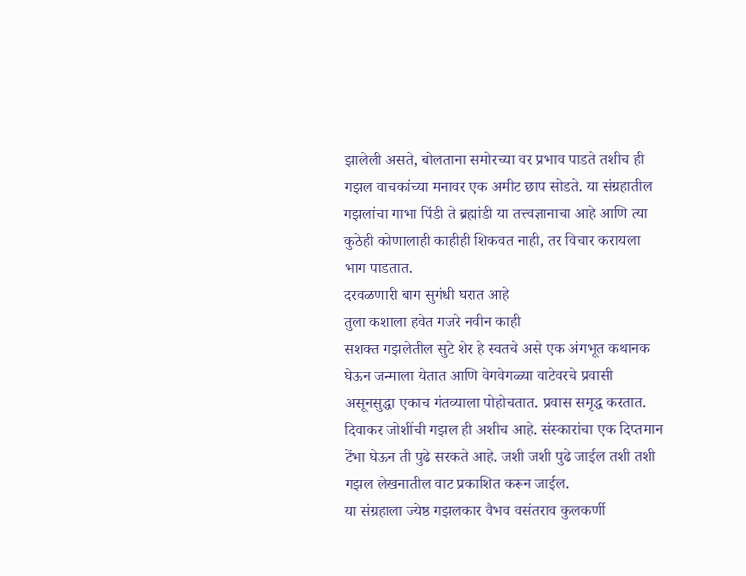झालेली असते, बोलताना समोरच्या वर प्रभाव पाडते तशीच ही गझल वाचकांच्या मनावर एक अमीट छाप सोडते. या संग्रहातील गझलांचा गाभा पिंडी ते ब्रह्मांडी या तत्त्वज्ञानाचा आहे आणि त्या कुठेही कोणालाही काहीही शिकवत नाही, तर विचार करायला भाग पाडतात.
दरवळणारी बाग सुगंधी घरात आहे
तुला कशाला हवेत गजरे नवीन काही
सशक्त गझलेतील सुटे शेर हे स्वतचे असे एक अंगभूत कथानक घेऊन जन्माला येतात आणि वेगवेगळ्या वाटेवरचे प्रवासी असूनसुद्धा एकाच गंतव्याला पोहोचतात. प्रवास समृद्ध करतात. दिवाकर जोशींची गझल ही अशीच आहे. संस्कारांचा एक दिप्तमान टेंभा घेऊन ती पुढे सरकते आहे. जशी जशी पुढे जाईल तशी तशी गझल लेखनातील वाट प्रकाशित करून जाईल.
या संग्रहाला ज्येष्ठ गझलकार वैभव वसंतराव कुलकर्णी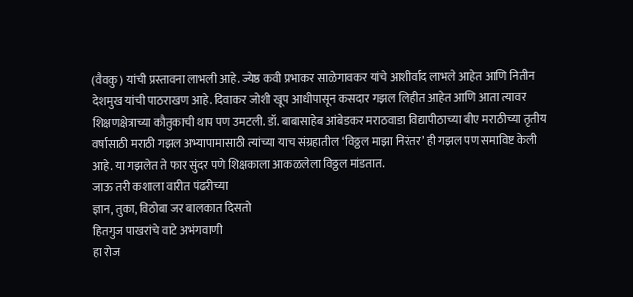(वैवकु) यांची प्रस्तावना लाभली आहे. ज्येष्ठ कवी प्रभाकर साळेगावकर यांचे आशीर्वाद लाभले आहेत आणि नितीन देशमुख यांची पाठराखण आहे. दिवाकर जोशी खूप आधीपासून कसदार गझल लिहीत आहेत आणि आता त्यावर शिक्षणक्षेत्राच्या कौतुकाची थाप पण उमटली. डॉ. बाबासाहेब आंबेडकर मराठवाडा विद्यापीठाच्या बीए मराठीच्या तृतीय वर्षासाठी मराठी गझल अभ्यापामासाठी त्यांच्या याच संग्रहातील ‘विठ्ठल माझा निरंतर’ ही गझल पण समाविष्ट केली आहे. या गझलेत ते फार सुंदर पणे शिक्षकाला आकळलेला विठ्ठल मांडतात.
जाऊ तरी कशाला वारीत पंढरीच्या
ज्ञान, तुका, विठोबा जर बालकात दिसतो
हितगुज पाखरांचे वाटे अभंगवाणी
हा रोज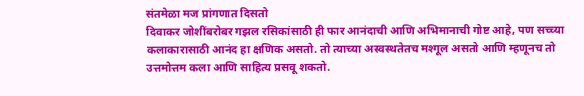संतमेळा मज प्रांगणात दिसतो
दिवाकर जोशींबरोबर गझल रसिकांसाठी ही फार आनंदाची आणि अभिमानाची गोष्ट आहे, पण सच्च्या कलाकारासाठी आनंद हा क्षणिक असतो. तो त्याच्या अस्वस्थतेतच मश्गूल असतो आणि म्हणूनच तो उत्तमोत्तम कला आणि साहित्य प्रसवू शकतो.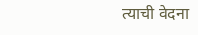त्याची वेदना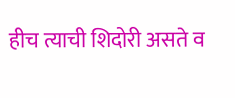हीच त्याची शिदोरी असते व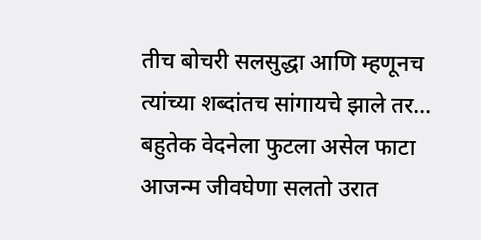तीच बोचरी सलसुद्धा आणि म्हणूनच त्यांच्या शब्दांतच सांगायचे झाले तर…
बहुतेक वेदनेला फुटला असेल फाटा
आजन्म जीवघेणा सलतो उरात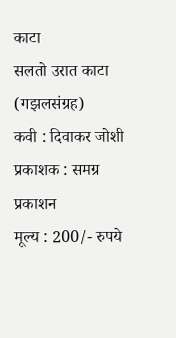काटा
सलतो उरात काटा (गझलसंग्रह)
कवी : दिवाकर जोशी
प्रकाशक : समग्र प्रकाशन
मूल्य : 200/- रुपये